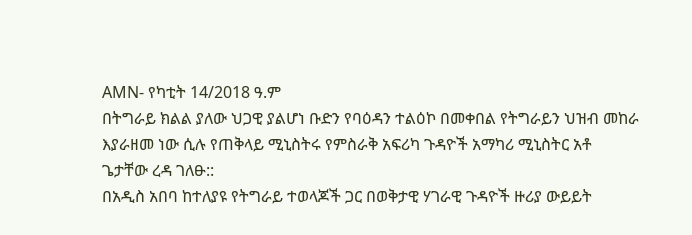AMN- የካቲት 14/2018 ዓ.ም
በትግራይ ክልል ያለው ህጋዊ ያልሆነ ቡድን የባዕዳን ተልዕኮ በመቀበል የትግራይን ህዝብ መከራ እያራዘመ ነው ሲሉ የጠቅላይ ሚኒስትሩ የምስራቅ አፍሪካ ጉዳዮች አማካሪ ሚኒስትር አቶ ጌታቸው ረዳ ገለፁ::
በአዲስ አበባ ከተለያዩ የትግራይ ተወላጆች ጋር በወቅታዊ ሃገራዊ ጉዳዮች ዙሪያ ውይይት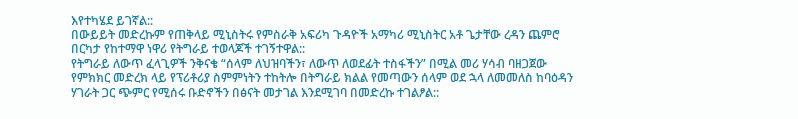እየተካሄደ ይገኛል::
በውይይት መድረኩም የጠቅላይ ሚኒስትሩ የምስራቅ አፍሪካ ጉዳዮች አማካሪ ሚኒስትር አቶ ጌታቸው ረዳን ጨምሮ በርካታ የከተማዋ ነዋሪ የትግራይ ተወላጆች ተገኝተዋል::
የትግራይ ለውጥ ፈላጊዎች ንቅናቄ “ሰላም ለህዝባችን፣ ለውጥ ለወደፊት ተስፋችን” በሚል መሪ ሃሳብ ባዘጋጀው የምክክር መድረክ ላይ የፕሪቶሪያ ስምምነትን ተከትሎ በትግራይ ክልል የመጣውን ሰላም ወደ ኋላ ለመመለስ ከባዕዳን ሃገራት ጋር ጭምር የሚሰሩ ቡድኖችን በፅናት መታገል እንደሚገባ በመድረኩ ተገልፆል::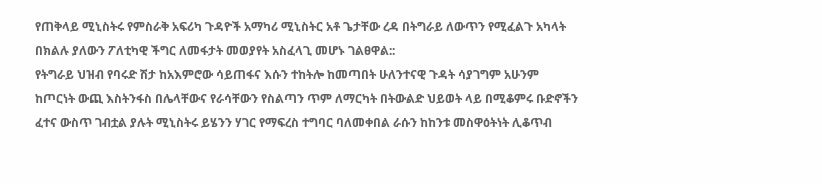የጠቅላይ ሚኒስትሩ የምስራቅ አፍሪካ ጉዳዮች አማካሪ ሚኒስትር አቶ ጌታቸው ረዳ በትግራይ ለውጥን የሚፈልጉ አካላት በክልሉ ያለውን ፖለቲካዊ ችግር ለመፋታት መወያየት አስፈላጊ መሆኑ ገልፀዋል::
የትግራይ ህዝብ የባሩድ ሽታ ከአእምሮው ሳይጠፋና እሱን ተከትሎ ከመጣበት ሁለንተናዊ ጉዳት ሳያገግም አሁንም ከጦርነት ውጪ እስትንፋስ በሌላቸውና የራሳቸውን የስልጣን ጥም ለማርካት በትውልድ ህይወት ላይ በሚቆምሩ ቡድኖችን ፈተና ውስጥ ገብቷል ያሉት ሚኒስትሩ ይሄንን ሃገር የማፍረስ ተግባር ባለመቀበል ራሱን ከከንቱ መስዋዕትነት ሊቆጥብ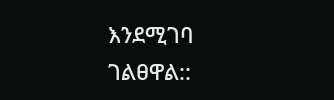እንደሚገባ ገልፀዋል::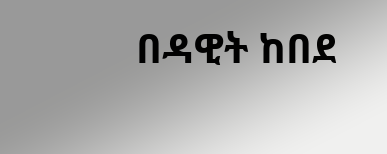በዳዊት ከበደ